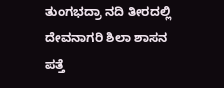ತುಂಗಭದ್ರಾ ನದಿ ತೀರದಲ್ಲಿ ದೇವನಾಗರಿ ಶಿಲಾ ಶಾಸನ ಪತ್ತೆ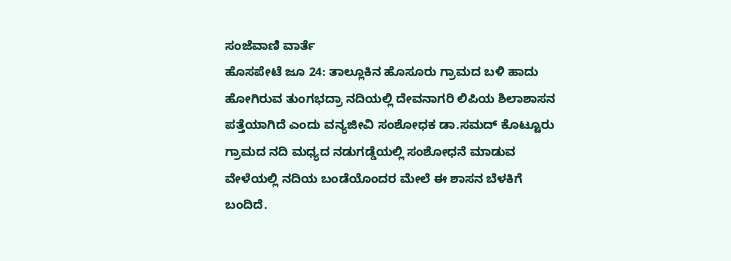ಸಂಜೆವಾಣಿ ವಾರ್ತೆ
ಹೊಸಪೇಟೆ ಜೂ 24: ತಾಲ್ಲೂಕಿನ ಹೊಸೂರು ಗ್ರಾಮದ ಬಳಿ ಹಾದು ಹೋಗಿರುವ ತುಂಗಭದ್ರಾ ನದಿಯಲ್ಲಿ ದೇವನಾಗರಿ ಲಿಪಿಯ ಶಿಲಾಶಾಸನ ಪತ್ತೆಯಾಗಿದೆ ಎಂದು ವನ್ಯಜೀವಿ ಸಂಶೋಧಕ ಡಾ.ಸಮದ್ ಕೊಟ್ಟೂರು ಗ್ರಾಮದ ನದಿ ಮಧ್ಯದ ನಡುಗಡ್ಡೆಯಲ್ಲಿ ಸಂಶೋಧನೆ ಮಾಡುವ ವೇಳೆಯಲ್ಲಿ ನದಿಯ ಬಂಡೆಯೊಂದರ ಮೇಲೆ ಈ ಶಾಸನ ಬೆಳಕಿಗೆ ಬಂದಿದೆ.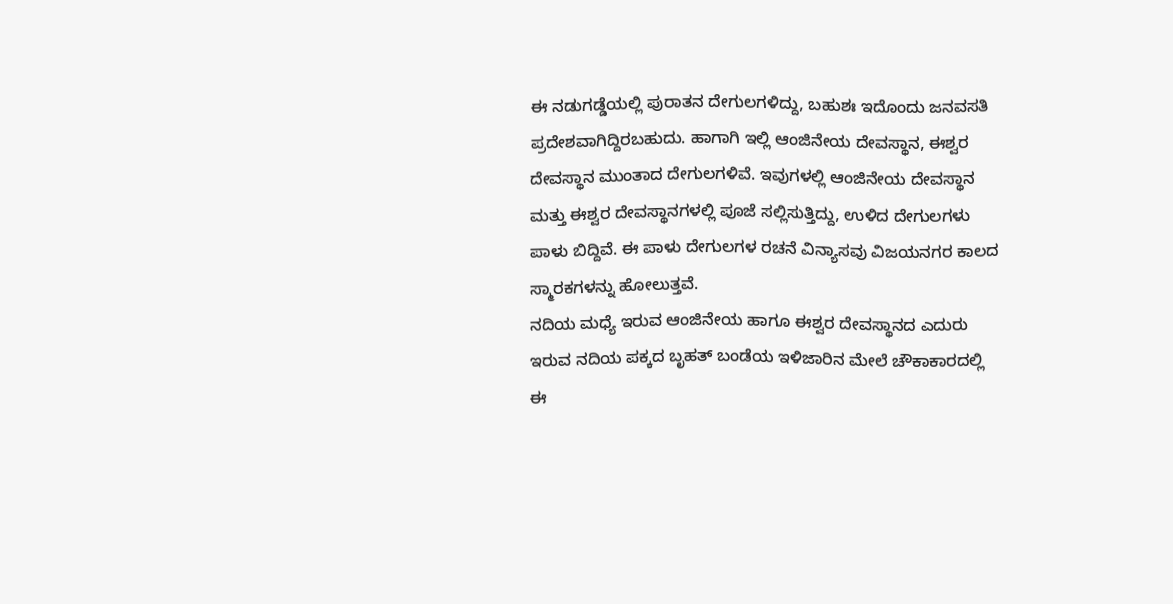ಈ ನಡುಗಡ್ಡೆಯಲ್ಲಿ ಪುರಾತನ ದೇಗುಲಗಳಿದ್ದು, ಬಹುಶಃ ಇದೊಂದು ಜನವಸತಿ ಪ್ರದೇಶವಾಗಿದ್ದಿರಬಹುದು. ಹಾಗಾಗಿ ಇಲ್ಲಿ ಆಂಜಿನೇಯ ದೇವಸ್ಥಾನ, ಈಶ್ವರ ದೇವಸ್ಥಾನ ಮುಂತಾದ ದೇಗುಲಗಳಿವೆ. ಇವುಗಳಲ್ಲಿ ಆಂಜಿನೇಯ ದೇವಸ್ಥಾನ ಮತ್ತು ಈಶ್ವರ ದೇವಸ್ಥಾನಗಳಲ್ಲಿ ಪೂಜೆ ಸಲ್ಲಿಸುತ್ತಿದ್ದು, ಉಳಿದ ದೇಗುಲಗಳು ಪಾಳು ಬಿದ್ದಿವೆ. ಈ ಪಾಳು ದೇಗುಲಗಳ ರಚನೆ ವಿನ್ಯಾಸವು ವಿಜಯನಗರ ಕಾಲದ ಸ್ಮಾರಕಗಳನ್ನು ಹೋಲುತ್ತವೆ.
ನದಿಯ ಮಧ್ಯೆ ಇರುವ ಆಂಜಿನೇಯ ಹಾಗೂ ಈಶ್ವರ ದೇವಸ್ಥಾನದ ಎದುರು  ಇರುವ ನದಿಯ ಪಕ್ಕದ ಬೃಹತ್ ಬಂಡೆಯ ಇಳಿಜಾರಿನ ಮೇಲೆ ಚೌಕಾಕಾರದಲ್ಲಿ ಈ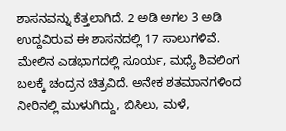ಶಾಸನವನ್ನು ಕೆತ್ತಲಾಗಿದೆ. 2 ಅಡಿ ಅಗಲ 3 ಅಡಿ ಉದ್ದವಿರುವ ಈ ಶಾಸನದಲ್ಲಿ 17 ಸಾಲುಗಳಿವೆ. ಮೇಲಿನ ಎಡಭಾಗದಲ್ಲಿ ಸೂರ್ಯ, ಮಧ್ಯೆ ಶಿವಲಿಂಗ ಬಲಕ್ಕೆ ಚಂದ್ರನ ಚಿತ್ರವಿದೆ. ಅನೇಕ ಶತಮಾನಗಳಿಂದ ನೀರಿನಲ್ಲಿ ಮುಳುಗಿದ್ದು, ಬಿಸಿಲು, ಮಳೆ,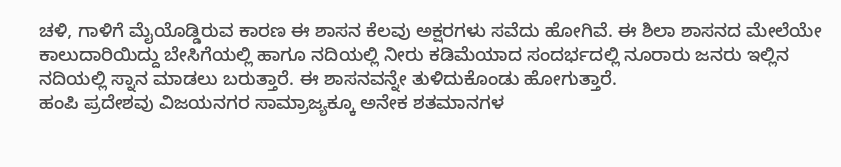ಚಳಿ, ಗಾಳಿಗೆ ಮೈಯೊಡ್ಡಿರುವ ಕಾರಣ ಈ ಶಾಸನ ಕೆಲವು ಅಕ್ಷರಗಳು ಸವೆದು ಹೋಗಿವೆ. ಈ ಶಿಲಾ ಶಾಸನದ ಮೇಲೆಯೇ ಕಾಲುದಾರಿಯಿದ್ದು ಬೇಸಿಗೆಯಲ್ಲಿ ಹಾಗೂ ನದಿಯಲ್ಲಿ ನೀರು ಕಡಿಮೆಯಾದ ಸಂದರ್ಭದಲ್ಲಿ ನೂರಾರು ಜನರು ಇಲ್ಲಿನ ನದಿಯಲ್ಲಿ ಸ್ನಾನ ಮಾಡಲು ಬರುತ್ತಾರೆ. ಈ ಶಾಸನವನ್ನೇ ತುಳಿದುಕೊಂಡು ಹೋಗುತ್ತಾರೆ.
ಹಂಪಿ ಪ್ರದೇಶವು ವಿಜಯನಗರ ಸಾಮ್ರಾಜ್ಯಕ್ಕೂ ಅನೇಕ ಶತಮಾನಗಳ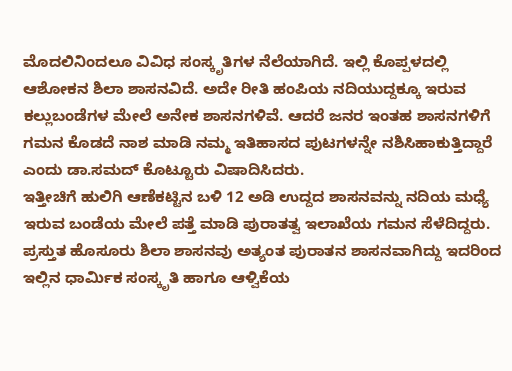ಮೊದಲಿನಿಂದಲೂ ವಿವಿಧ ಸಂಸ್ಕೃತಿಗಳ ನೆಲೆಯಾಗಿದೆ. ಇಲ್ಲಿ ಕೊಪ್ಪಳದಲ್ಲಿ ಆಶೋಕನ ಶಿಲಾ ಶಾಸನವಿದೆ. ಅದೇ ರೀತಿ ಹಂಪಿಯ ನದಿಯುದ್ದಕ್ಕೂ ಇರುವ ಕಲ್ಲುಬಂಡೆಗಳ ಮೇಲೆ ಅನೇಕ ಶಾಸನಗಳಿವೆ. ಆದರೆ ಜನರ ಇಂತಹ ಶಾಸನಗಳಿಗೆ ಗಮನ ಕೊಡದೆ ನಾಶ ಮಾಡಿ ನಮ್ಮ ಇತಿಹಾಸದ ಪುಟಗಳನ್ನೇ ನಶಿಸಿಹಾಕುತ್ತಿದ್ದಾರೆ ಎಂದು ಡಾ.ಸಮದ್ ಕೊಟ್ಟೂರು ವಿಷಾದಿಸಿದರು.
ಇತ್ತೀಚಿಗೆ ಹುಲಿಗಿ ಆಣೆಕಟ್ಟಿನ ಬಳಿ 12 ಅಡಿ ಉದ್ದದ ಶಾಸನವನ್ನು ನದಿಯ ಮಧ್ಯೆ ಇರುವ ಬಂಡೆಯ ಮೇಲೆ ಪತ್ತೆ ಮಾಡಿ ಪುರಾತತ್ವ ಇಲಾಖೆಯ ಗಮನ ಸೆಳೆದಿದ್ದರು.
ಪ್ರಸ್ತುತ ಹೊಸೂರು ಶಿಲಾ ಶಾಸನವು ಅತ್ಯಂತ ಪುರಾತನ ಶಾಸನವಾಗಿದ್ದು ಇದರಿಂದ ಇಲ್ಲಿನ ಧಾರ್ಮಿಕ ಸಂಸ್ಕೃತಿ ಹಾಗೂ ಆಳ್ವಿಕೆಯ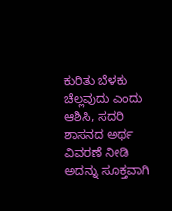ಕುರಿತು ಬೆಳಕು ಚೆಲ್ಲವುದು ಎಂದು ಆಶಿಸಿ, ಸದರಿ ಶಾಸನದ ಅರ್ಥ ವಿವರಣೆ ನೀಡಿ ಅದನ್ನು ಸೂಕ್ತವಾಗಿ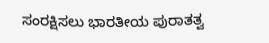ಸಂರಕ್ಷಿಸಲು ಭಾರತೀಯ ಪುರಾತತ್ವ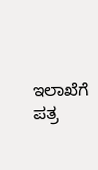ಇಲಾಖೆಗೆ ಪತ್ರ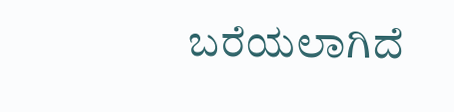ಬರೆಯಲಾಗಿದೆ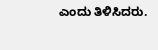ಎಂದು ತಿಳಿಸಿದರು.